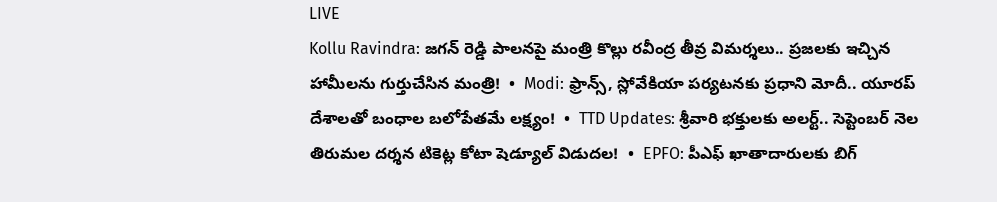LIVE
Kollu Ravindra: జగన్ రెడ్డి పాలనపై మంత్రి కొల్లు రవీంద్ర తీవ్ర విమర్శలు.. ప్రజలకు ఇచ్చిన హామీలను గుర్తుచేసిన మంత్రి!  •  Modi: ఫ్రాన్స్, స్లోవేకియా పర్యటనకు ప్రధాని మోదీ.. యూరప్ దేశాలతో బంధాల బలోపేతమే లక్ష్యం!  •  TTD Updates: శ్రీవారి భక్తులకు అలర్ట్.. సెప్టెంబర్ నెల తిరుమల దర్శన టికెట్ల కోటా షెడ్యూల్ విడుదల!  •  EPFO: పీఎఫ్ ఖాతాదారులకు బిగ్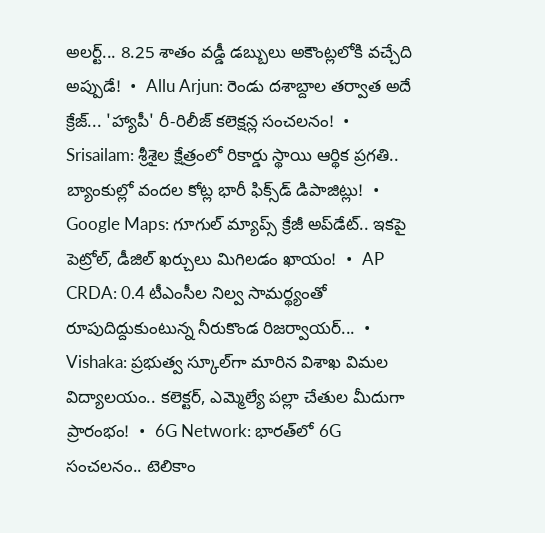అలర్ట్... 8.25 శాతం వడ్డీ డబ్బులు అకౌంట్లలోకి వచ్చేది అప్పుడే!  •  Allu Arjun: రెండు దశాబ్దాల తర్వాత అదే క్రేజ్... 'హ్యాపీ' రీ-రిలీజ్ కలెక్షన్ల సంచలనం!  •  Srisailam: శ్రీశైల క్షేత్రంలో రికార్డు స్థాయి ఆర్థిక ప్రగతి.. బ్యాంకుల్లో వందల కోట్ల భారీ ఫిక్స్‌డ్ డిపాజిట్లు!  •  Google Maps: గూగుల్ మ్యాప్స్ క్రేజీ అప్‌డేట్.. ఇకపై పెట్రోల్, డీజిల్ ఖర్చులు మిగిలడం ఖాయం!  •  AP CRDA: 0.4 టీఎంసీల నిల్వ సామర్థ్యంతో రూపుదిద్దుకుంటున్న నీరుకొండ రిజర్వాయర్...  •  Vishaka: ప్రభుత్వ స్కూల్‌గా మారిన విశాఖ విమల విద్యాలయం.. కలెక్టర్, ఎమ్మెల్యే పల్లా చేతుల మీదుగా ప్రారంభం!  •  6G Network: భారత్‌లో 6G సంచలనం.. టెలికాం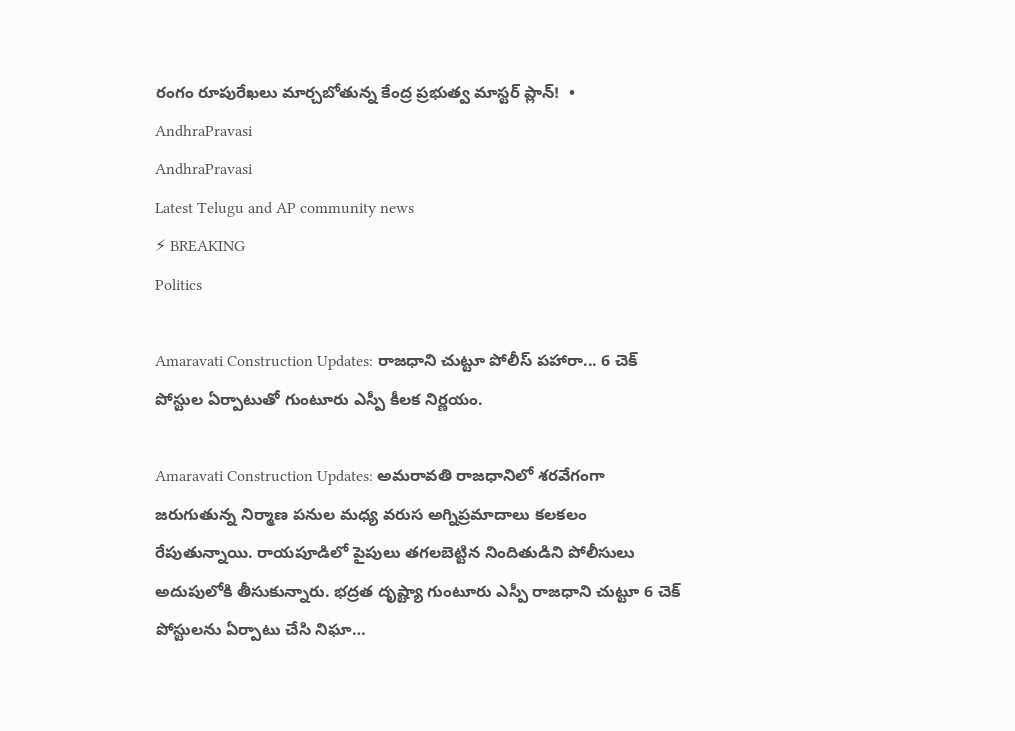రంగం రూపురేఖలు మార్చబోతున్న కేంద్ర ప్రభుత్వ మాస్టర్ ప్లాన్!  •
AndhraPravasi
AndhraPravasi
Latest Telugu and AP community news
⚡ BREAKING
Politics

Amaravati Construction Updates: రాజధాని చుట్టూ పోలీస్ పహారా... 6 చెక్ పోస్టుల ఏర్పాటుతో గుంటూరు ఎస్పీ కీలక నిర్ణయం.

Amaravati Construction Updates: అమరావతి రాజధానిలో శరవేగంగా జరుగుతున్న నిర్మాణ పనుల మధ్య వరుస అగ్నిప్రమాదాలు కలకలం రేపుతున్నాయి. రాయపూడిలో పైపులు తగలబెట్టిన నిందితుడిని పోలీసులు అదుపులోకి తీసుకున్నారు. భద్రత దృష్ట్యా గుంటూరు ఎస్పీ రాజధాని చుట్టూ 6 చెక్ పోస్టులను ఏర్పాటు చేసి నిఘా…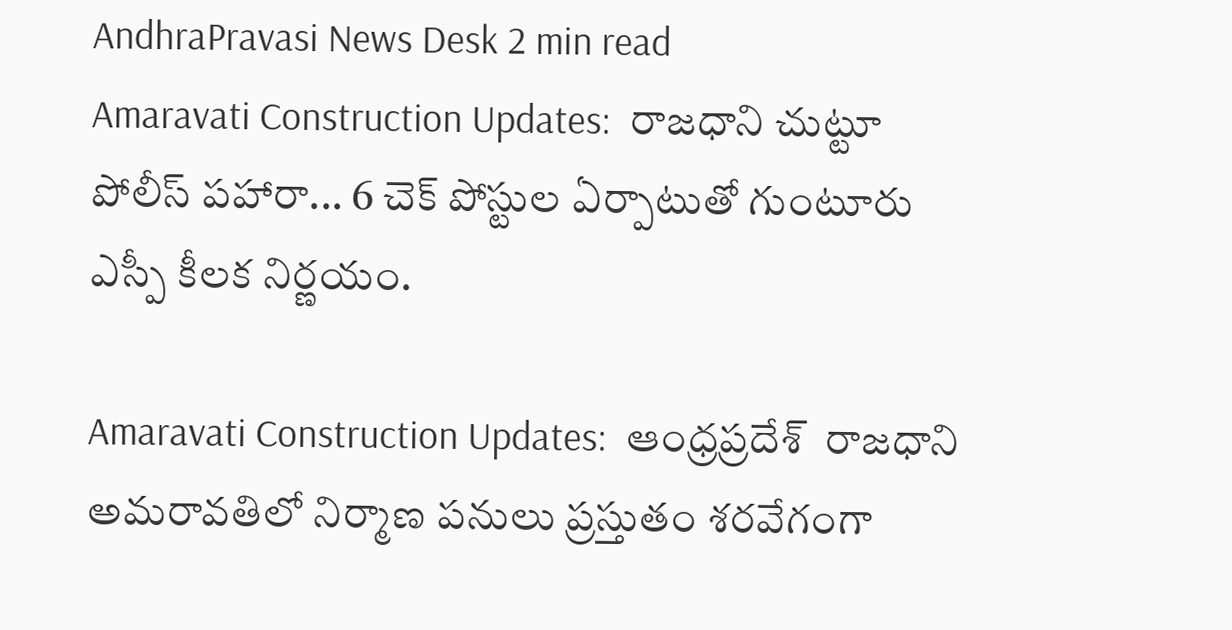AndhraPravasi News Desk 2 min read
Amaravati Construction Updates:  రాజధాని చుట్టూ పోలీస్ పహారా... 6 చెక్ పోస్టుల ఏర్పాటుతో గుంటూరు ఎస్పీ కీలక నిర్ణయం.

Amaravati Construction Updates:  ఆంధ్రప్రదేశ్  రాజధాని అమరావతిలో నిర్మాణ పనులు ప్రస్తుతం శరవేగంగా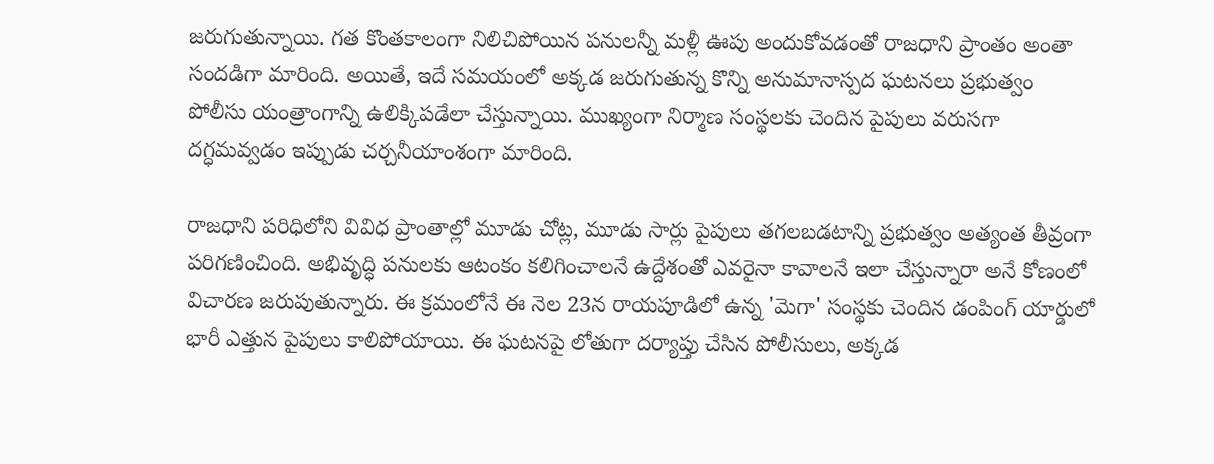జరుగుతున్నాయి. గత కొంతకాలంగా నిలిచిపోయిన పనులన్నీ మళ్లీ ఊపు అందుకోవడంతో రాజధాని ప్రాంతం అంతా సందడిగా మారింది. అయితే, ఇదే సమయంలో అక్కడ జరుగుతున్న కొన్ని అనుమానాస్పద ఘటనలు ప్రభుత్వం  పోలీసు యంత్రాంగాన్ని ఉలిక్కిపడేలా చేస్తున్నాయి. ముఖ్యంగా నిర్మాణ సంస్థలకు చెందిన పైపులు వరుసగా దగ్ధమవ్వడం ఇప్పుడు చర్చనీయాంశంగా మారింది.

రాజధాని పరిధిలోని వివిధ ప్రాంతాల్లో మూడు చోట్ల, మూడు సార్లు పైపులు తగలబడటాన్ని ప్రభుత్వం అత్యంత తీవ్రంగా పరిగణించింది. అభివృద్ధి పనులకు ఆటంకం కలిగించాలనే ఉద్దేశంతో ఎవరైనా కావాలనే ఇలా చేస్తున్నారా అనే కోణంలో విచారణ జరుపుతున్నారు. ఈ క్రమంలోనే ఈ నెల 23న రాయపూడిలో ఉన్న 'మెగా' సంస్థకు చెందిన డంపింగ్ యార్డులో భారీ ఎత్తున పైపులు కాలిపోయాయి. ఈ ఘటనపై లోతుగా దర్యాప్తు చేసిన పోలీసులు, అక్కడ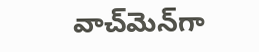వాచ్‌మెన్‌గా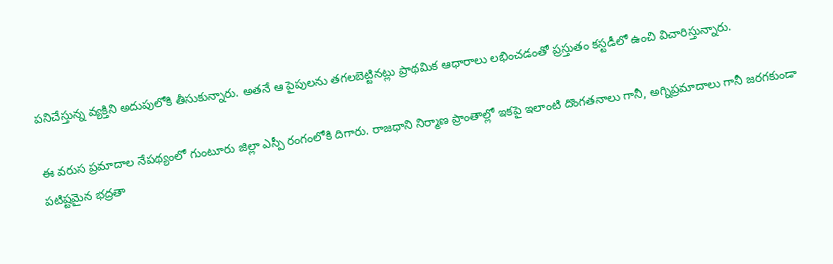పనిచేస్తున్న వ్యక్తిని అదుపులోకి తీసుకున్నారు. అతనే ఆ పైపులను తగలబెట్టినట్లు ప్రాథమిక ఆధారాలు లభించడంతో ప్రస్తుతం కస్టడీలో ఉంచి విచారిస్తున్నారు.

ఈ వరుస ప్రమాదాల నేపథ్యంలో గుంటూరు జిల్లా ఎస్పీ రంగంలోకి దిగారు. రాజధాని నిర్మాణ ప్రాంతాల్లో ఇకపై ఇలాంటి దొంగతనాలు గానీ, అగ్నిప్రమాదాలు గానీ జరగకుండా పటిష్టమైన భద్రతా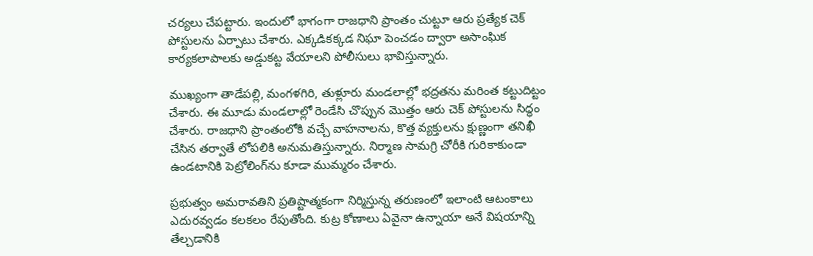చర్యలు చేపట్టారు. ఇందులో భాగంగా రాజధాని ప్రాంతం చుట్టూ ఆరు ప్రత్యేక చెక్ పోస్టులను ఏర్పాటు చేశారు. ఎక్కడికక్కడ నిఘా పెంచడం ద్వారా అసాంఘిక కార్యకలాపాలకు అడ్డుకట్ట వేయాలని పోలీసులు భావిస్తున్నారు.

ముఖ్యంగా తాడేపల్లి, మంగళగిరి, తుళ్లూరు మండలాల్లో భద్రతను మరింత కట్టుదిట్టం చేశారు. ఈ మూడు మండలాల్లో రెండేసి చొప్పున మొత్తం ఆరు చెక్ పోస్టులను సిద్ధం చేశారు. రాజధాని ప్రాంతంలోకి వచ్చే వాహనాలను, కొత్త వ్యక్తులను క్షుణ్ణంగా తనిఖీ చేసిన తర్వాతే లోపలికి అనుమతిస్తున్నారు. నిర్మాణ సామగ్రి చోరీకి గురికాకుండా ఉండటానికి పెట్రోలింగ్‌ను కూడా ముమ్మరం చేశారు.

ప్రభుత్వం అమరావతిని ప్రతిష్టాత్మకంగా నిర్మిస్తున్న తరుణంలో ఇలాంటి ఆటంకాలు ఎదురవ్వడం కలకలం రేపుతోంది. కుట్ర కోణాలు ఏవైనా ఉన్నాయా అనే విషయాన్ని తేల్చడానికి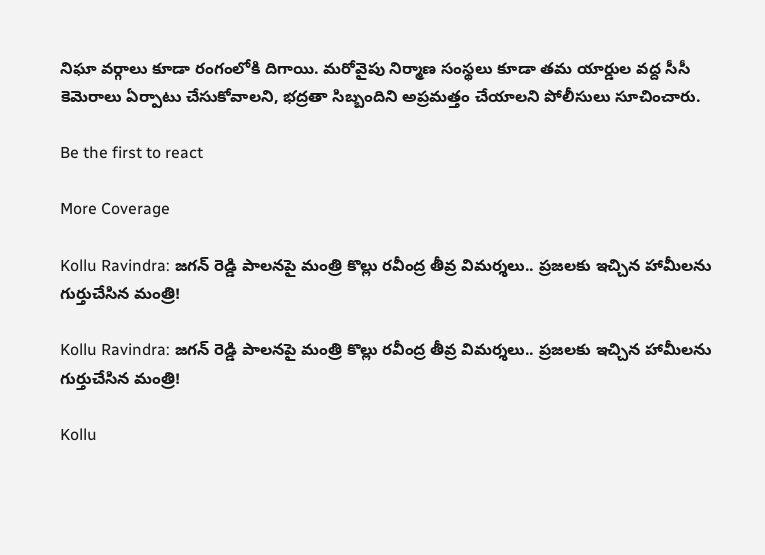నిఘా వర్గాలు కూడా రంగంలోకి దిగాయి. మరోవైపు నిర్మాణ సంస్థలు కూడా తమ యార్డుల వద్ద సీసీ కెమెరాలు ఏర్పాటు చేసుకోవాలని, భద్రతా సిబ్బందిని అప్రమత్తం చేయాలని పోలీసులు సూచించారు.

Be the first to react

More Coverage

Kollu Ravindra: జగన్ రెడ్డి పాలనపై మంత్రి కొల్లు రవీంద్ర తీవ్ర విమర్శలు.. ప్రజలకు ఇచ్చిన హామీలను గుర్తుచేసిన మంత్రి!

Kollu Ravindra: జగన్ రెడ్డి పాలనపై మంత్రి కొల్లు రవీంద్ర తీవ్ర విమర్శలు.. ప్రజలకు ఇచ్చిన హామీలను గుర్తుచేసిన మంత్రి!

Kollu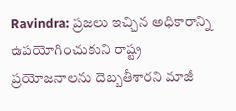Ravindra: ప్రజలు ఇచ్చిన అధికారాన్ని ఉపయోగించుకుని రాష్ట్ర ప్రయోజనాలను దెబ్బతీశారని మాజీ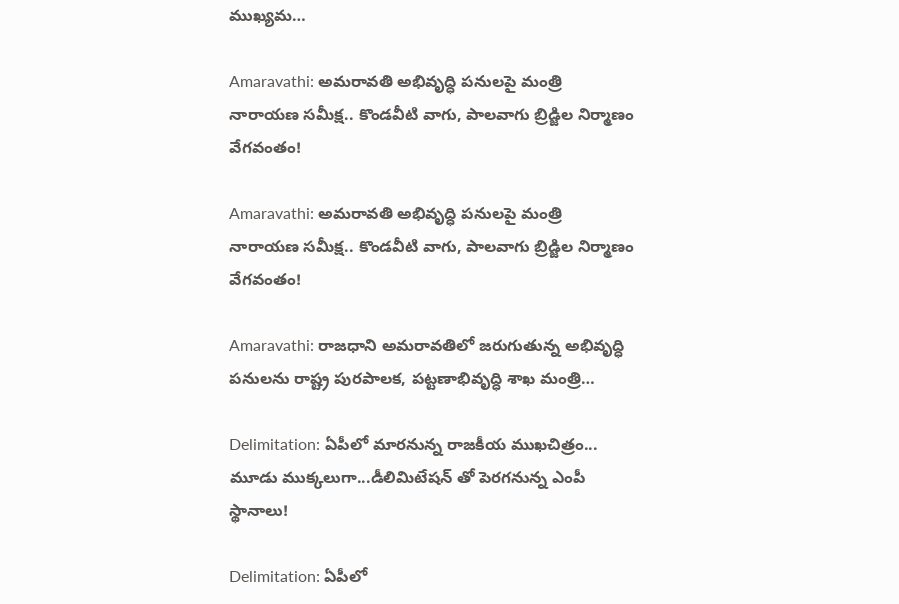ముఖ్యమ…

Amaravathi: అమరావతి అభివృద్ధి పనులపై మంత్రి నారాయణ సమీక్ష.. కొండవీటి వాగు, పాలవాగు బ్రిడ్జిల నిర్మాణం వేగవంతం!

Amaravathi: అమరావతి అభివృద్ధి పనులపై మంత్రి నారాయణ సమీక్ష.. కొండవీటి వాగు, పాలవాగు బ్రిడ్జిల నిర్మాణం వేగవంతం!

Amaravathi: రాజధాని అమరావతిలో జరుగుతున్న అభివృద్ధి పనులను రాష్ట్ర పురపాలక, పట్టణాభివృద్ధి శాఖ మంత్రి…

Delimitation: ఏపీలో మారనున్న రాజకీయ ముఖచిత్రం... మూడు ముక్కలుగా...డీలిమిటేషన్ తో పెరగనున్న ఎంపీ స్థానాలు!

Delimitation: ఏపీలో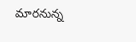మారనున్న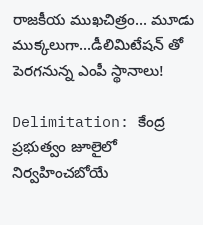రాజకీయ ముఖచిత్రం... మూడు ముక్కలుగా...డీలిమిటేషన్ తో పెరగనున్న ఎంపీ స్థానాలు!

Delimitation: కేంద్ర ప్రభుత్వం జూలైలో నిర్వహించబోయే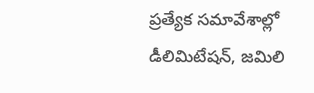ప్రత్యేక సమావేశాల్లో డీలిమిటేషన్, జమిలి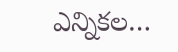ఎన్నికల…